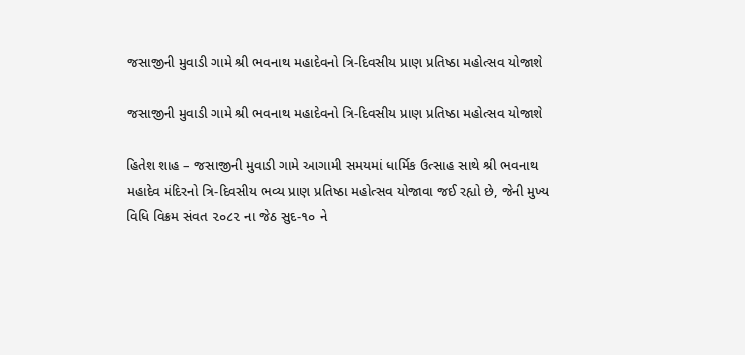જસાજીની મુવાડી ગામે શ્રી ભવનાથ મહાદેવનો ત્રિ-દિવસીય પ્રાણ પ્રતિષ્ઠા મહોત્સવ યોજાશે

જસાજીની મુવાડી ગામે શ્રી ભવનાથ મહાદેવનો ત્રિ-દિવસીય પ્રાણ પ્રતિષ્ઠા મહોત્સવ યોજાશે

હિતેશ શાહ – જસાજીની મુવાડી ગામે આગામી સમયમાં ધાર્મિક ઉત્સાહ સાથે શ્રી ભવનાથ મહાદેવ મંદિરનો ત્રિ-દિવસીય ભવ્ય પ્રાણ પ્રતિષ્ઠા મહોત્સવ યોજાવા જઈ રહ્યો છે, જેની મુખ્ય વિધિ વિક્રમ સંવત ૨૦૮૨ ના જેઠ સુદ-૧૦ ને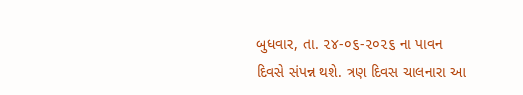બુધવાર, તા. ૨૪-૦૬-૨૦૨૬ ના પાવન દિવસે સંપન્ન થશે. ત્રણ દિવસ ચાલનારા આ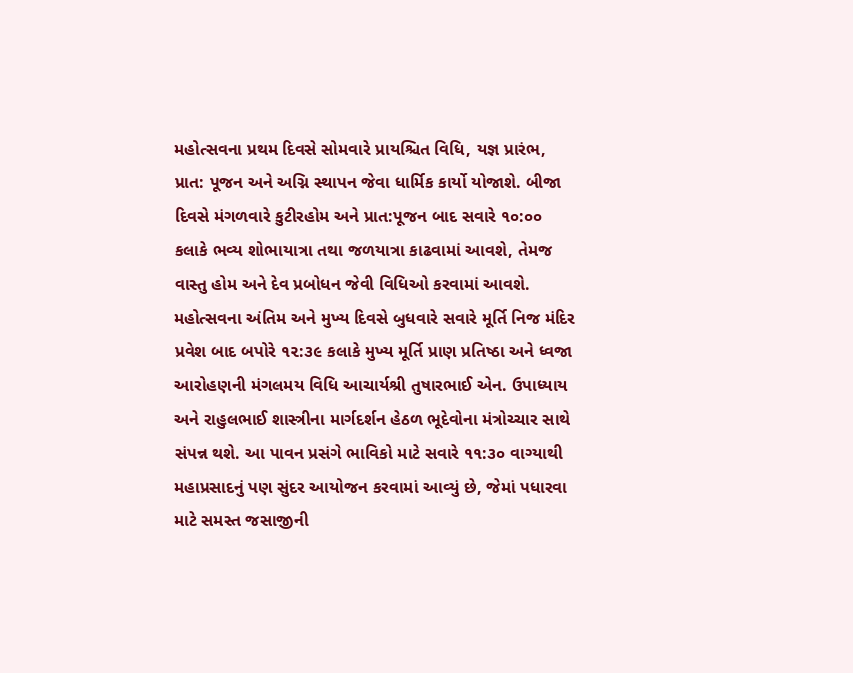મહોત્સવના પ્રથમ દિવસે સોમવારે પ્રાયશ્ચિત વિધિ, યજ્ઞ પ્રારંભ, પ્રાત: પૂજન અને અગ્નિ સ્થાપન જેવા ધાર્મિક કાર્યો યોજાશે. બીજા દિવસે મંગળવારે કુટીરહોમ અને પ્રાત:પૂજન બાદ સવારે ૧૦:૦૦ કલાકે ભવ્ય શોભાયાત્રા તથા જળયાત્રા કાઢવામાં આવશે, તેમજ વાસ્તુ હોમ અને દેવ પ્રબોધન જેવી વિધિઓ કરવામાં આવશે. મહોત્સવના અંતિમ અને મુખ્ય દિવસે બુધવારે સવારે મૂર્તિ નિજ મંદિર પ્રવેશ બાદ બપોરે ૧૨:૩૯ કલાકે મુખ્ય મૂર્તિ પ્રાણ પ્રતિષ્ઠા અને ધ્વજા આરોહણની મંગલમય વિધિ આચાર્યશ્રી તુષારભાઈ એન. ઉપાધ્યાય અને રાહુલભાઈ શાસ્ત્રીના માર્ગદર્શન હેઠળ ભૂદેવોના મંત્રોચ્ચાર સાથે સંપન્ન થશે. આ પાવન પ્રસંગે ભાવિકો માટે સવારે ૧૧:૩૦ વાગ્યાથી મહાપ્રસાદનું પણ સુંદર આયોજન કરવામાં આવ્યું છે, જેમાં પધારવા માટે સમસ્ત જસાજીની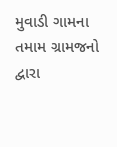મુવાડી ગામના તમામ ગ્રામજનો દ્વારા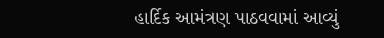હાર્દિક આમંત્રણ પાઠવવામાં આવ્યું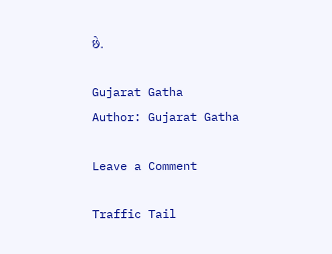છે.

Gujarat Gatha
Author: Gujarat Gatha

Leave a Comment

Traffic Tail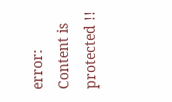error: Content is protected !!